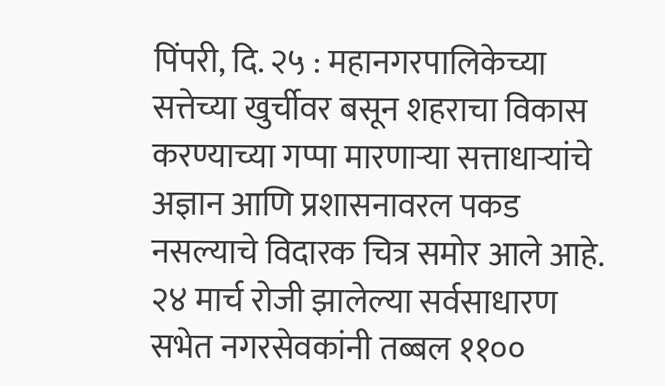पिंपरी, दि. २५ : महानगरपालिकेच्या सत्तेच्या खुर्चीवर बसून शहराचा विकास करण्याच्या गप्पा मारणाऱ्या सत्ताधाऱ्यांचे अज्ञान आणि प्रशासनावरल पकड नसल्याचे विदारक चित्र समोर आले आहे. २४ मार्च रोजी झालेल्या सर्वसाधारण सभेत नगरसेवकांनी तब्बल ११००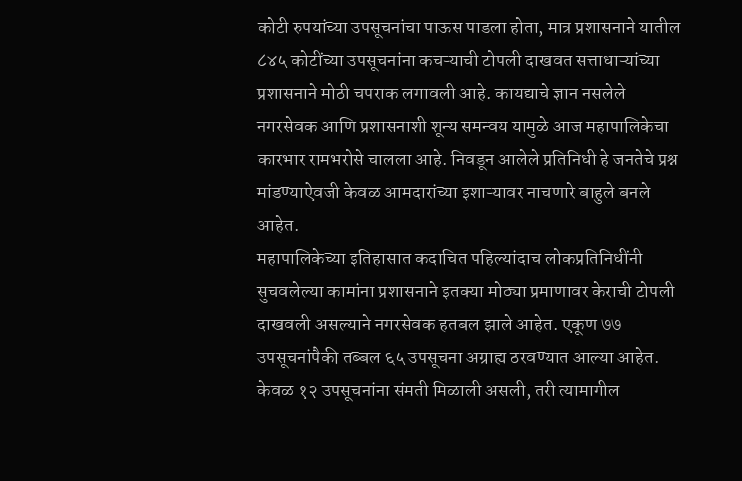कोटी रुपयांच्या उपसूचनांचा पाऊस पाडला होता, मात्र प्रशासनाने यातील ८४५ कोटींच्या उपसूचनांना कचऱ्याची टोपली दाखवत सत्ताधाऱ्यांच्या प्रशासनाने मोठी चपराक लगावली आहे. कायद्याचे ज्ञान नसलेले नगरसेवक आणि प्रशासनाशी शून्य समन्वय यामुळे आज महापालिकेचा कारभार रामभरोसे चालला आहे. निवडून आलेले प्रतिनिधी हे जनतेचे प्रश्न मांडण्याऐवजी केवळ आमदारांच्या इशाऱ्यावर नाचणारे बाहुले बनले आहेत.
महापालिकेच्या इतिहासात कदाचित पहिल्यांदाच लोकप्रतिनिधींनी सुचवलेल्या कामांना प्रशासनाने इतक्या मोठ्या प्रमाणावर केराची टोपली दाखवली असल्याने नगरसेवक हतबल झाले आहेत. एकूण ७७ उपसूचनांपैकी तब्बल ६५ उपसूचना अग्राह्य ठरवण्यात आल्या आहेत. केवळ १२ उपसूचनांना संमती मिळाली असली, तरी त्यामागील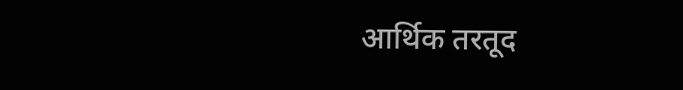आर्थिक तरतूद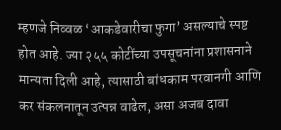म्हणजे निव्वळ ‘आकडेवारीचा फुगा’ असल्याचे स्पष्ट होत आहे. ज्या २५५ कोटींच्या उपसूचनांना प्रशासनाने मान्यता दिली आहे, त्यासाठी बांधकाम परवानगी आणि कर संकलनातून उत्पन्न वाढेल, असा अजब दावा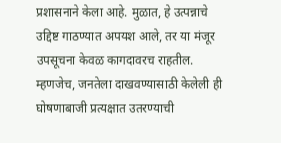प्रशासनाने केला आहे. मुळात, हे उत्पन्नाचे उद्दिष्ट गाठण्यात अपयश आले, तर या मंजूर उपसूचना केवळ कागदावरच राहतील. म्हणजेच, जनतेला दाखवण्यासाठी केलेली ही घोषणाबाजी प्रत्यक्षात उतरण्याची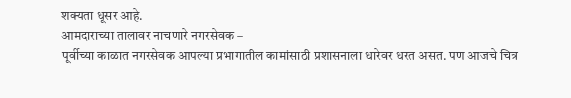शक्यता धूसर आहे.
आमदाराच्या तालावर नाचणारे नगरसेवक –
पूर्वीच्या काळात नगरसेवक आपल्या प्रभागातील कामांसाठी प्रशासनाला धारेवर धरत असत. पण आजचे चित्र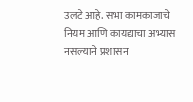उलटे आहे. सभा कामकाजाचे नियम आणि कायद्याचा अभ्यास नसल्याने प्रशासन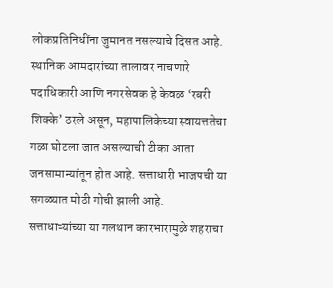लोकप्रतिनिधींना जुमानत नसल्याचे दिसत आहे. स्थानिक आमदारांच्या तालावर नाचणारे पदाधिकारी आणि नगरसेवक हे केवळ ‘रबरी शिक्के’ ठरले असून, महापालिकेच्या स्वायत्ततेचा गळा घोटला जात असल्याची टीका आता जनसामान्यांतून होत आहे. सत्ताधारी भाजपची या सगळ्यात मोठी गोची झाली आहे.
सत्ताधाऱ्यांच्या या गलथान कारभारामुळे शहराचा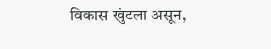विकास खुंटला असून,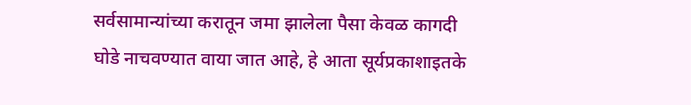सर्वसामान्यांच्या करातून जमा झालेला पैसा केवळ कागदी घोडे नाचवण्यात वाया जात आहे, हे आता सूर्यप्रकाशाइतके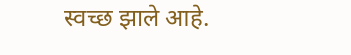स्वच्छ झाले आहे.